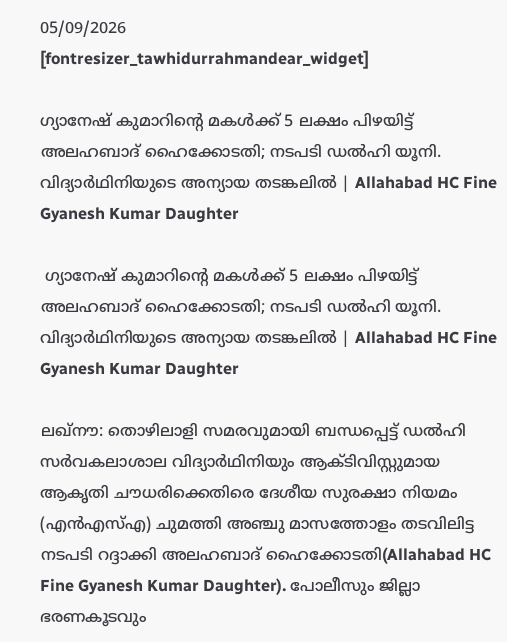05/09/2026
[fontresizer_tawhidurrahmandear_widget]

ഗ്യാനേഷ് കുമാറിന്റെ മകൾക്ക് 5 ലക്ഷം പിഴയിട്ട് അലഹബാദ് ഹൈക്കോടതി; നടപടി ഡൽഹി യൂനി. വിദ്യാർഥിനിയുടെ അന്യായ തടങ്കലിൽ | Allahabad HC Fine Gyanesh Kumar Daughter

 ഗ്യാനേഷ് കുമാറിന്റെ മകൾക്ക് 5 ലക്ഷം പിഴയിട്ട് അലഹബാദ് ഹൈക്കോടതി; നടപടി ഡൽഹി യൂനി. വിദ്യാർഥിനിയുടെ അന്യായ തടങ്കലിൽ | Allahabad HC Fine Gyanesh Kumar Daughter

ലഖ്‌നൗ: തൊഴിലാളി സമരവുമായി ബന്ധപ്പെട്ട് ഡൽഹി സർവകലാശാല വിദ്യാർഥിനിയും ആക്ടിവിസ്റ്റുമായ ആകൃതി ചൗധരിക്കെതിരെ ദേശീയ സുരക്ഷാ നിയമം (എൻഎസ്എ) ചുമത്തി അഞ്ചു മാസത്തോളം തടവിലിട്ട നടപടി റദ്ദാക്കി അലഹബാദ് ഹൈക്കോടതി(Allahabad HC Fine Gyanesh Kumar Daughter). പോലീസും ജില്ലാ ഭരണകൂടവും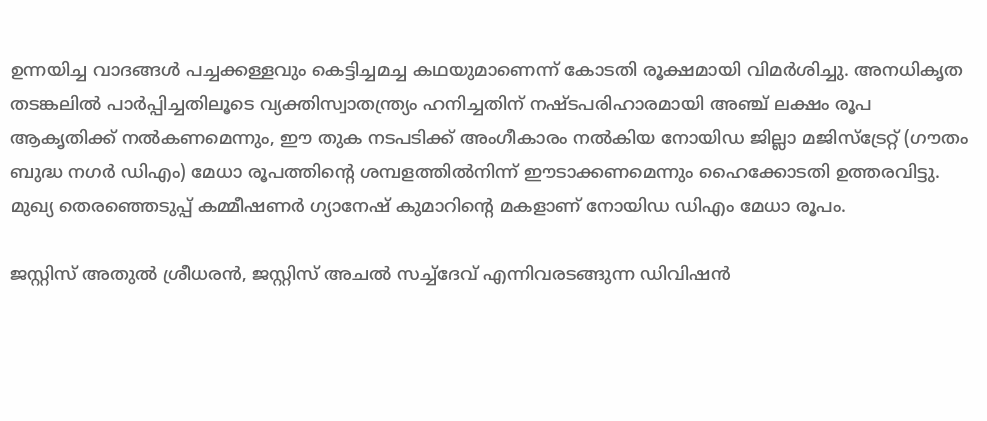ഉന്നയിച്ച വാദങ്ങൾ പച്ചക്കള്ളവും കെട്ടിച്ചമച്ച കഥയുമാണെന്ന് കോടതി രൂക്ഷമായി വിമർശിച്ചു. അനധികൃത തടങ്കലിൽ പാർപ്പിച്ചതിലൂടെ വ്യക്തിസ്വാതന്ത്ര്യം ഹനിച്ചതിന് നഷ്ടപരിഹാരമായി അഞ്ച് ലക്ഷം രൂപ ആകൃതിക്ക് നൽകണമെന്നും, ഈ തുക നടപടിക്ക് അംഗീകാരം നൽകിയ നോയിഡ ജില്ലാ മജിസ്‌ട്രേറ്റ് (ഗൗതം ബുദ്ധ നഗർ ഡിഎം) മേധാ രൂപത്തിന്റെ ശമ്പളത്തിൽനിന്ന് ഈടാക്കണമെന്നും ഹൈക്കോടതി ഉത്തരവിട്ടു. മുഖ്യ തെരഞ്ഞെടുപ്പ് കമ്മീഷണർ ഗ്യാനേഷ് കുമാറിന്റെ മകളാണ് നോയിഡ ഡിഎം മേധാ രൂപം.

ജസ്റ്റിസ് അതുൽ ശ്രീധരൻ, ജസ്റ്റിസ് അചൽ സച്ച്‌ദേവ് എന്നിവരടങ്ങുന്ന ഡിവിഷൻ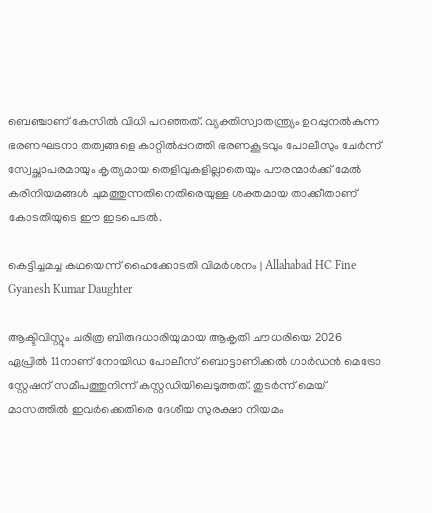ബെഞ്ചാണ് കേസിൽ വിധി പറഞ്ഞത്. വ്യക്തിസ്വാതന്ത്ര്യം ഉറപ്പുനൽകുന്ന ഭരണഘടനാ തത്വങ്ങളെ കാറ്റിൽപ്പറത്തി ഭരണകൂടവും പോലീസും ചേർന്ന് സ്വേച്ഛാപരമായും കൃത്യമായ തെളിവുകളില്ലാതെയും പൗരന്മാർക്ക് മേൽ കരിനിയമങ്ങൾ ചുമത്തുന്നതിനെതിരെയുള്ള ശക്തമായ താക്കീതാണ് കോടതിയുടെ ഈ ഇടപെടൽ.

കെട്ടിച്ചമച്ച കഥയെന്ന് ഹൈക്കോടതി വിമർശനം | Allahabad HC Fine Gyanesh Kumar Daughter

ആക്ടിവിസ്റ്റും ചരിത്ര ബിരുദധാരിയുമായ ആകൃതി ചൗധരിയെ 2026 ഏപ്രിൽ 11നാണ് നോയിഡ പോലീസ് ബൊട്ടാണിക്കൽ ഗാർഡൻ മെട്രോ സ്റ്റേഷന് സമീപത്തുനിന്ന് കസ്റ്റഡിയിലെടുത്തത്. തുടർന്ന് മെയ് മാസത്തിൽ ഇവർക്കെതിരെ ദേശീയ സുരക്ഷാ നിയമം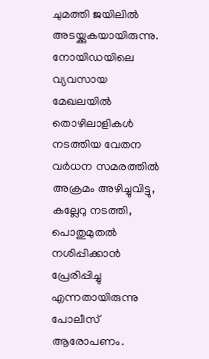ചുമത്തി ജയിലിൽ അടയ്ക്കുകയായിരുന്നു. നോയിഡയിലെ വ്യവസായ മേഖലയിൽ തൊഴിലാളികൾ നടത്തിയ വേതന വർധന സമരത്തിൽ അക്രമം അഴിച്ചുവിട്ടു, കല്ലേറു നടത്തി, പൊതുമുതൽ നശിപ്പിക്കാൻ പ്രേരിപ്പിച്ചു എന്നതായിരുന്നു പോലീസ് ആരോപണം.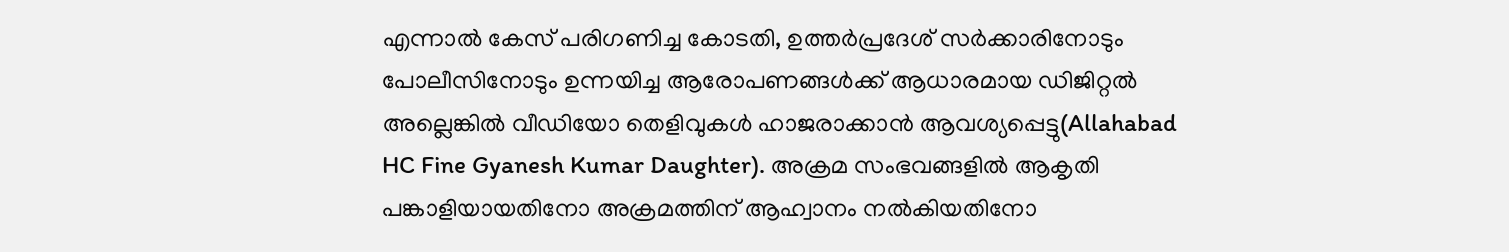എന്നാൽ കേസ് പരിഗണിച്ച കോടതി, ഉത്തർപ്രദേശ് സർക്കാരിനോടും പോലീസിനോടും ഉന്നയിച്ച ആരോപണങ്ങൾക്ക് ആധാരമായ ഡിജിറ്റൽ അല്ലെങ്കിൽ വീഡിയോ തെളിവുകൾ ഹാജരാക്കാൻ ആവശ്യപ്പെട്ടു(Allahabad HC Fine Gyanesh Kumar Daughter). അക്രമ സംഭവങ്ങളിൽ ആകൃതി പങ്കാളിയായതിനോ അക്രമത്തിന് ആഹ്വാനം നൽകിയതിനോ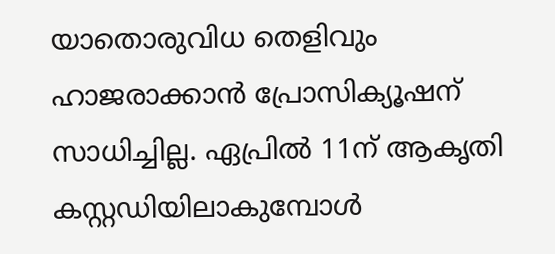യാതൊരുവിധ തെളിവും ഹാജരാക്കാൻ പ്രോസിക്യൂഷന് സാധിച്ചില്ല. ഏപ്രിൽ 11ന് ആകൃതി കസ്റ്റഡിയിലാകുമ്പോൾ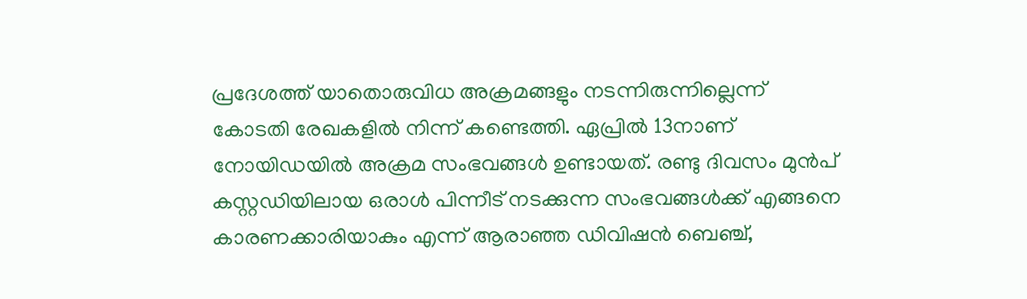പ്രദേശത്ത് യാതൊരുവിധ അക്രമങ്ങളും നടന്നിരുന്നില്ലെന്ന് കോടതി രേഖകളിൽ നിന്ന് കണ്ടെത്തി. ഏപ്രിൽ 13നാണ് നോയിഡയിൽ അക്രമ സംഭവങ്ങൾ ഉണ്ടായത്. രണ്ടു ദിവസം മുൻപ് കസ്റ്റഡിയിലായ ഒരാൾ പിന്നീട് നടക്കുന്ന സംഭവങ്ങൾക്ക് എങ്ങനെ കാരണക്കാരിയാകും എന്ന് ആരാഞ്ഞ ഡിവിഷൻ ബെഞ്ച്,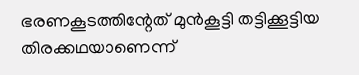ഭരണകൂടത്തിന്റേത് മുൻകൂട്ടി തട്ടിക്കൂട്ടിയ തിരക്കഥയാണെന്ന്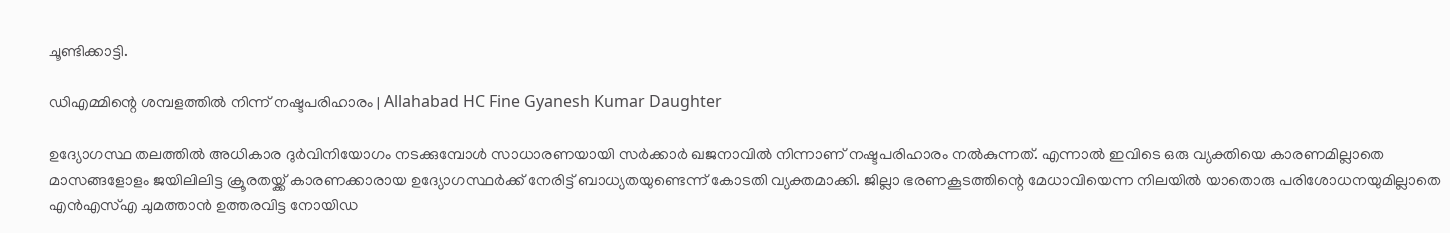ചൂണ്ടിക്കാട്ടി.

ഡിഎമ്മിന്റെ ശമ്പളത്തിൽ നിന്ന് നഷ്ടപരിഹാരം | Allahabad HC Fine Gyanesh Kumar Daughter

ഉദ്യോഗസ്ഥ തലത്തിൽ അധികാര ദുർവിനിയോഗം നടക്കുമ്പോൾ സാധാരണയായി സർക്കാർ ഖജനാവിൽ നിന്നാണ് നഷ്ടപരിഹാരം നൽകുന്നത്. എന്നാൽ ഇവിടെ ഒരു വ്യക്തിയെ കാരണമില്ലാതെ മാസങ്ങളോളം ജയിലിലിട്ട ക്രൂരതയ്ക്ക് കാരണക്കാരായ ഉദ്യോഗസ്ഥർക്ക് നേരിട്ട് ബാധ്യതയുണ്ടെന്ന് കോടതി വ്യക്തമാക്കി. ജില്ലാ ഭരണകൂടത്തിന്റെ മേധാവിയെന്ന നിലയിൽ യാതൊരു പരിശോധനയുമില്ലാതെ എൻഎസ്എ ചുമത്താൻ ഉത്തരവിട്ട നോയിഡ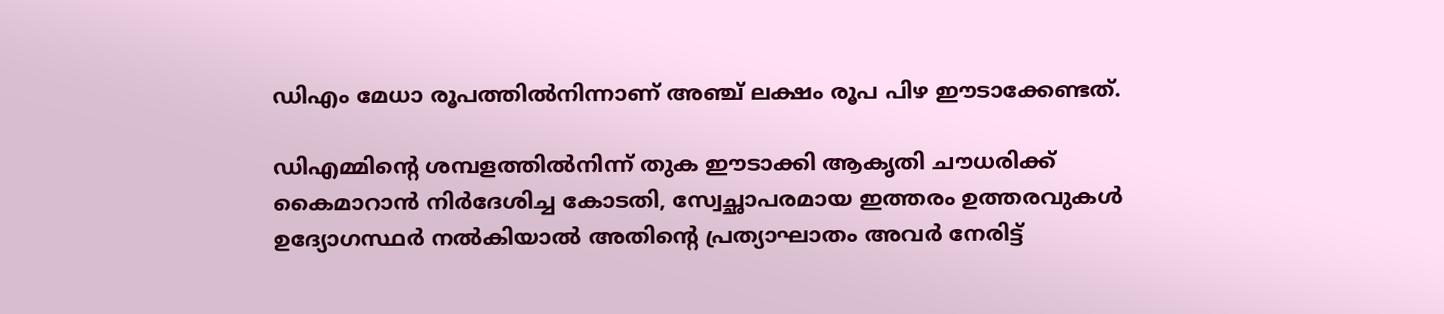ഡിഎം മേധാ രൂപത്തിൽനിന്നാണ് അഞ്ച് ലക്ഷം രൂപ പിഴ ഈടാക്കേണ്ടത്.

ഡിഎമ്മിന്റെ ശമ്പളത്തിൽനിന്ന് തുക ഈടാക്കി ആകൃതി ചൗധരിക്ക് കൈമാറാൻ നിർദേശിച്ച കോടതി, സ്വേച്ഛാപരമായ ഇത്തരം ഉത്തരവുകൾ ഉദ്യോഗസ്ഥർ നൽകിയാൽ അതിന്റെ പ്രത്യാഘാതം അവർ നേരിട്ട്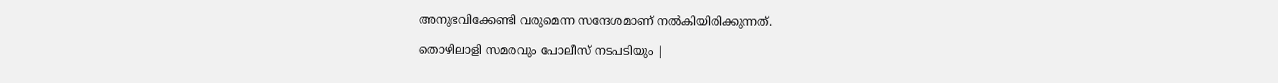അനുഭവിക്കേണ്ടി വരുമെന്ന സന്ദേശമാണ് നൽകിയിരിക്കുന്നത്.

തൊഴിലാളി സമരവും പോലീസ് നടപടിയും |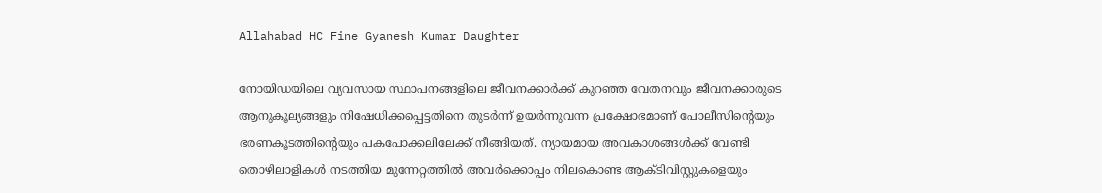Allahabad HC Fine Gyanesh Kumar Daughter

നോയിഡയിലെ വ്യവസായ സ്ഥാപനങ്ങളിലെ ജീവനക്കാർക്ക് കുറഞ്ഞ വേതനവും ജീവനക്കാരുടെ ആനുകൂല്യങ്ങളും നിഷേധിക്കപ്പെട്ടതിനെ തുടർന്ന് ഉയർന്നുവന്ന പ്രക്ഷോഭമാണ് പോലീസിന്റെയും ഭരണകൂടത്തിന്റെയും പകപോക്കലിലേക്ക് നീങ്ങിയത്. ന്യായമായ അവകാശങ്ങൾക്ക് വേണ്ടി തൊഴിലാളികൾ നടത്തിയ മുന്നേറ്റത്തിൽ അവർക്കൊപ്പം നിലകൊണ്ട ആക്ടിവിസ്റ്റുകളെയും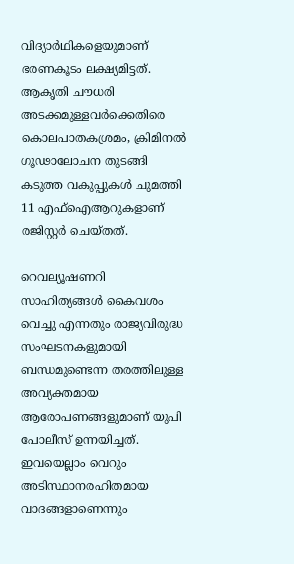വിദ്യാർഥികളെയുമാണ് ഭരണകൂടം ലക്ഷ്യമിട്ടത്. ആകൃതി ചൗധരി അടക്കമുള്ളവർക്കെതിരെ കൊലപാതകശ്രമം, ക്രിമിനൽ ഗൂഢാലോചന തുടങ്ങി കടുത്ത വകുപ്പുകൾ ചുമത്തി 11 എഫ്‌ഐആറുകളാണ് രജിസ്റ്റർ ചെയ്തത്.

റെവല്യൂഷണറി സാഹിത്യങ്ങൾ കൈവശം വെച്ചു എന്നതും രാജ്യവിരുദ്ധ സംഘടനകളുമായി ബന്ധമുണ്ടെന്ന തരത്തിലുള്ള അവ്യക്തമായ ആരോപണങ്ങളുമാണ് യുപി പോലീസ് ഉന്നയിച്ചത്. ഇവയെല്ലാം വെറും അടിസ്ഥാനരഹിതമായ വാദങ്ങളാണെന്നും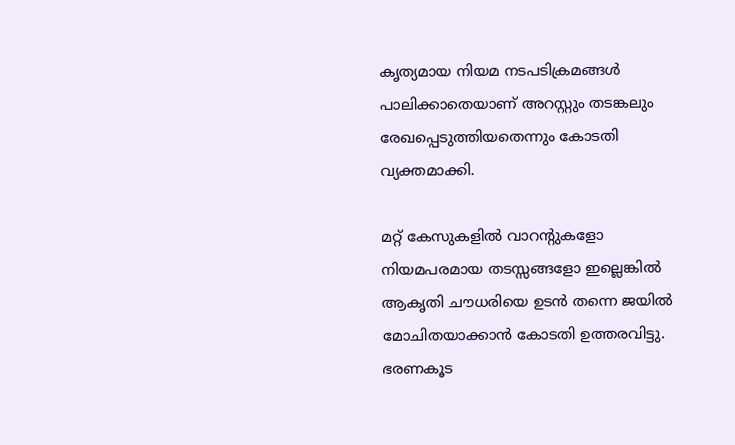കൃത്യമായ നിയമ നടപടിക്രമങ്ങൾ പാലിക്കാതെയാണ് അറസ്റ്റും തടങ്കലും രേഖപ്പെടുത്തിയതെന്നും കോടതി വ്യക്തമാക്കി.

മറ്റ് കേസുകളിൽ വാറന്റുകളോ നിയമപരമായ തടസ്സങ്ങളോ ഇല്ലെങ്കിൽ ആകൃതി ചൗധരിയെ ഉടൻ തന്നെ ജയിൽ മോചിതയാക്കാൻ കോടതി ഉത്തരവിട്ടു. ഭരണകൂട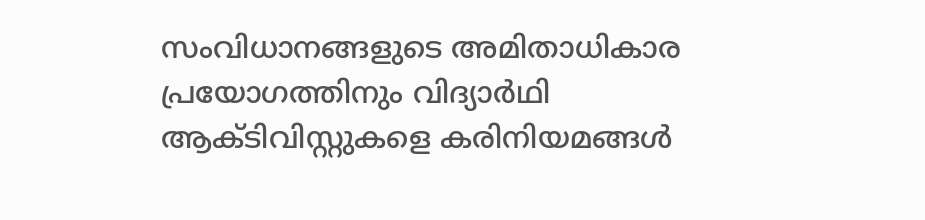സംവിധാനങ്ങളുടെ അമിതാധികാര പ്രയോഗത്തിനും വിദ്യാർഥി ആക്ടിവിസ്റ്റുകളെ കരിനിയമങ്ങൾ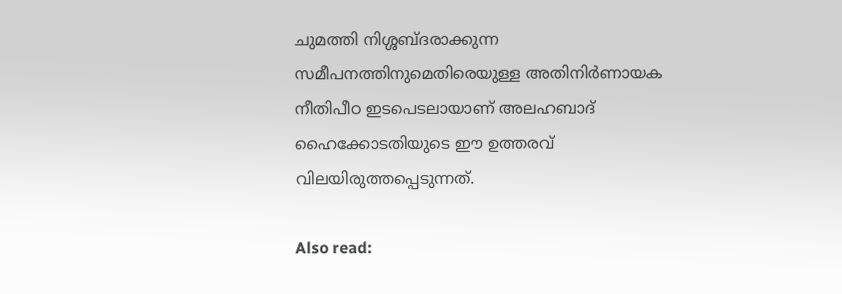ചുമത്തി നിശ്ശബ്ദരാക്കുന്ന സമീപനത്തിനുമെതിരെയുള്ള അതിനിർണായക നീതിപീഠ ഇടപെടലായാണ് അലഹബാദ് ഹൈക്കോടതിയുടെ ഈ ഉത്തരവ് വിലയിരുത്തപ്പെടുന്നത്.

Also read: